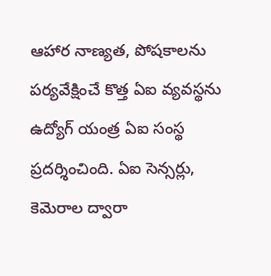ఆహార నాణ్యత, పోషకాలను పర్యవేక్షించే కొత్త ఏఐ వ్యవస్థను ఉద్యోగ్ యంత్ర ఏఐ సంస్థ ప్రదర్శించింది. ఏఐ సెన్సర్లు, కెమెరాల ద్వారా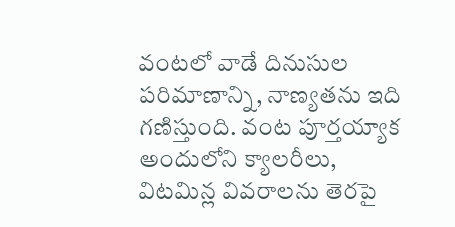వంటలో వాడే దినుసుల పరిమాణాన్ని, నాణ్యతను ఇది గణిస్తుంది. వంట పూర్తయ్యాక అందులోని క్యాలరీలు, విటమిన్ల వివరాలను తెరపై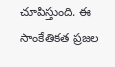చూపిస్తుంది. ఈ సాంకేతికత ప్రజల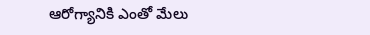ఆరోగ్యానికి ఎంతో మేలు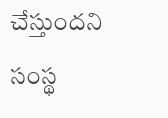చేస్తుందని సంస్థ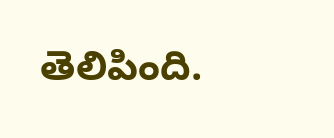తెలిపింది.